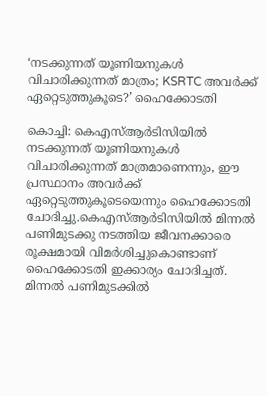‘നടക്കുന്നത് യൂണിയനുകള്‍ വിചാരിക്കുന്നത് മാത്രം; KSRTC അവര്‍ക്ക് ഏറ്റെടുത്തുകൂടെ?’ ഹൈക്കോടതി

കൊച്ചി: കെഎസ്‌ആര്‍ടിസിയില്‍ നടക്കുന്നത് യൂണിയനുകള്‍ വിചാരിക്കുന്നത് മാത്രമാണെന്നും, ഈ പ്രസ്ഥാനം അവര്‍ക്ക് ഏറ്റെടുത്തുകൂടെയെന്നും ഹൈക്കോടതി ചോദിച്ചു.കെഎസ്‌ആര്‍ടിസിയില്‍ മിന്നല്‍ പണിമുടക്കു നടത്തിയ ജീവനക്കാരെ രൂക്ഷമായി വിമര്‍ശിച്ചുകൊണ്ടാണ് ഹൈക്കോടതി ഇക്കാര്യം ചോദിച്ചത്. മിന്നല്‍ പണിമുടക്കില്‍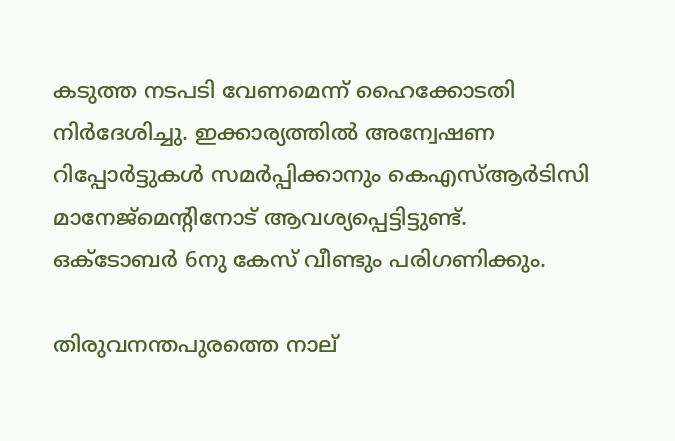കടുത്ത നടപടി വേണമെന്ന് ഹൈക്കോടതി നിര്‍ദേശിച്ചു. ഇക്കാര്യത്തില്‍ അന്വേഷണ റിപ്പോര്‍ട്ടുകള്‍ സമര്‍പ്പിക്കാനും കെഎസ്‌ആര്‍ടിസി മാനേജ്മെന്‍റിനോട് ആവശ്യപ്പെട്ടിട്ടുണ്ട്. ഒക്ടോബര്‍ 6നു കേസ് വീണ്ടും പരിഗണിക്കും.

തിരുവനന്തപുരത്തെ നാല്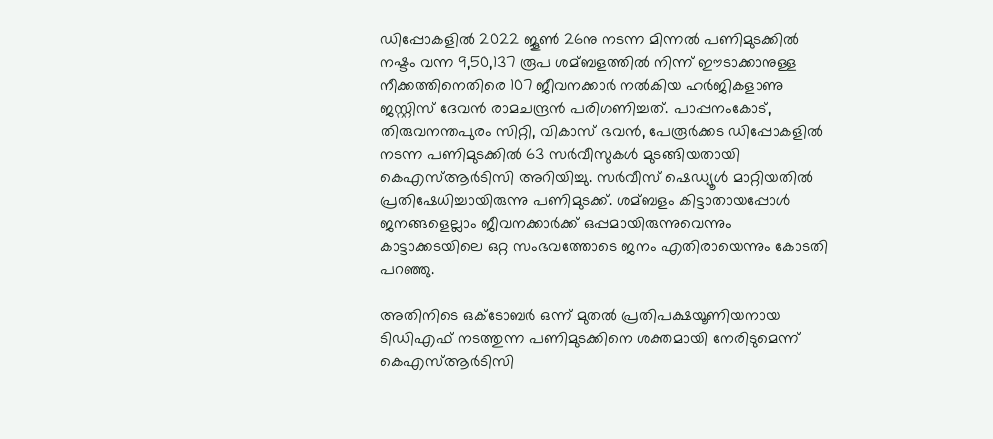ഡിപ്പോകളില്‍ 2022 ജൂണ്‍ 26നു നടന്ന മിന്നല്‍ പണിമുടക്കില്‍ നഷ്ടം വന്ന 9,50,137 രൂപ ശമ്ബളത്തില്‍ നിന്ന് ഈടാക്കാനുള്ള നീക്കത്തിനെതിരെ 107 ജീവനക്കാര്‍ നല്‍കിയ ഹര്‍ജികളാണു ജസ്റ്റിസ് ദേവന്‍ രാമചന്ദ്രന്‍ പരിഗണിച്ചത്. പാപ്പനംകോട്, തിരുവനന്തപുരം സിറ്റി, വികാസ് ഭവന്‍, പേരൂര്‍ക്കട ഡിപ്പോകളില്‍ നടന്ന പണിമുടക്കില്‍ 63 സര്‍വീസുകള്‍ മുടങ്ങിയതായി കെഎസ്‌ആര്‍ടിസി അറിയിച്ചു. സര്‍വീസ് ഷെഡ്യൂള്‍ മാറ്റിയതില്‍ പ്രതിഷേധിച്ചായിരുന്നു പണിമുടക്ക്. ശമ്ബളം കിട്ടാതായപ്പോള്‍ ജനങ്ങളെല്ലാം ജീവനക്കാര്‍ക്ക് ഒപ്പമായിരുന്നുവെന്നും കാട്ടാക്കടയിലെ ഒറ്റ സംഭവത്തോടെ ജനം എതിരായെന്നും കോടതി പറഞ്ഞു.

അതിനിടെ ഒക്ടോബര്‍ ഒന്ന് മുതല്‍ പ്രതിപക്ഷയൂണിയനായ ടിഡിഎഫ് നടത്തുന്ന പണിമുടക്കിനെ ശക്തമായി നേരിടുമെന്ന് കെഎസ്‌ആര്‍ടിസി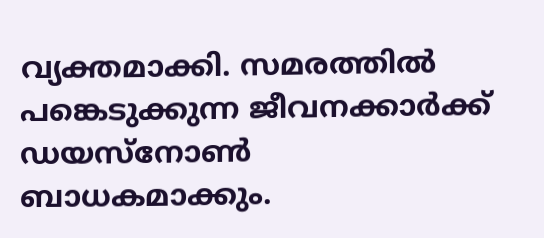വ്യക്തമാക്കി. സമരത്തില്‍ പങ്കെടുക്കുന്ന ജീവനക്കാര്‍ക്ക് ഡയസ്നോണ്‍ ബാധകമാക്കും.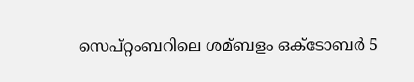സെപ്റ്റംബറിലെ ശമ്ബളം ഒക്ടോബര്‍ 5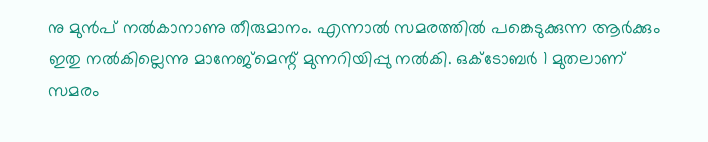നു മുന്‍പ് നല്‍കാനാണു തീരുമാനം. എന്നാല്‍ സമരത്തില്‍ പങ്കെടുക്കുന്ന ആര്‍ക്കും ഇതു നല്‍കില്ലെന്നു മാനേജ്മെന്റ് മുന്നറിയിപ്പു നല്‍കി. ഒക്ടോബര്‍ 1 മുതലാണ് സമരം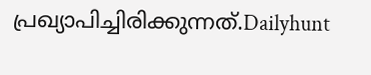പ്രഖ്യാപിച്ചിരിക്കുന്നത്.Dailyhunt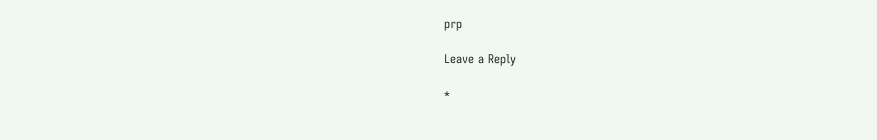prp

Leave a Reply

*